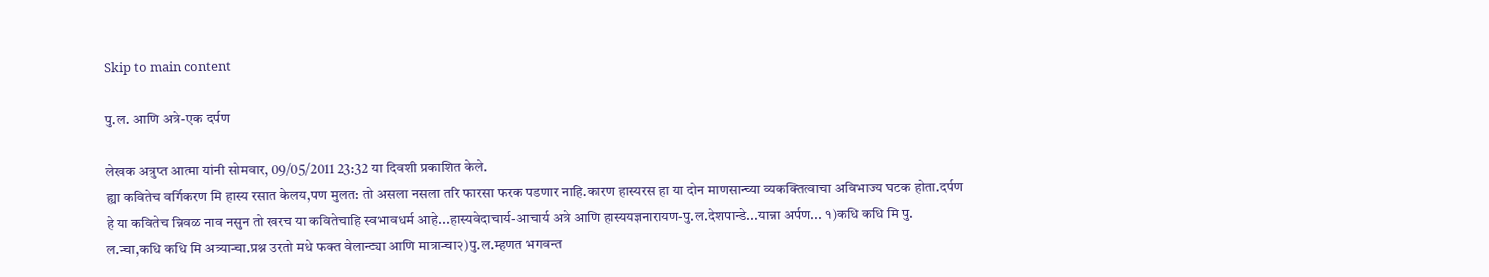Skip to main content

पु.ल. आणि अत्रे-एक दर्पण

लेखक अत्रुप्त आत्मा यांनी सोमवार, 09/05/2011 23:32 या दिवशी प्रकाशित केले.
ह्या कवितेच वर्गिकरण मि हास्य रसात केलय,पण मुलत: तो असला नसला तरि फारसा फरक पडणार नाहि.कारण हास्यरस हा या दोन माणसान्च्या व्यकक्तित्वाचा अविभाज्य घटक होता.दर्पण हे या कवितेच न्निवळ नाव नसुन तो खरच या कवितेचाहि स्वभावधर्म आहे...हास्यवेदाचार्य-आचार्य अत्रे आणि हास्ययज्ञनारायण-पु.ल.देशपान्डे...यान्ना अर्पण... १)कधि कधि मि पु. ल.न्चा,कधि कधि मि अत्र्यान्चा.प्रश्न उरतो मधे फक्त वेलान्ट्या आणि मात्रान्चा२)पु.ल.म्हणत भगवन्त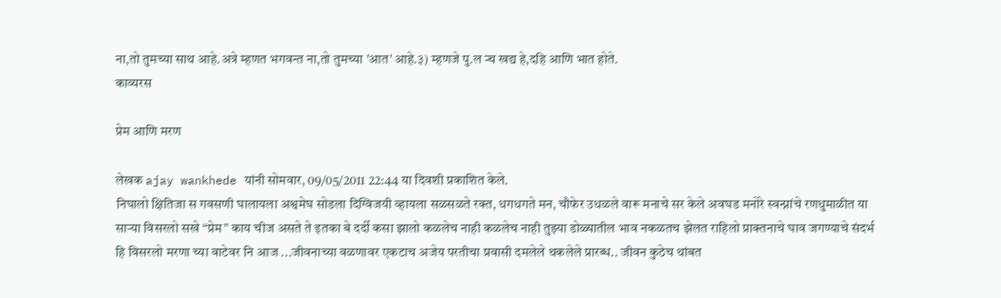ना,तो तुमच्या साथ आहे.अत्रे म्हणत भगवन्त ना,तो तुमच्या 'आत' आहे.३) म्हणजे पु.ल न्च खद्य हे,दहि आणि भात होते.
काव्यरस

प्रेम आणि मरण

लेखक ajay wankhede यांनी सोमवार, 09/05/2011 22:44 या दिवशी प्रकाशित केले.
निघालो क्षितिजा स गवसणी घालायला अश्वमेघ सोडला दिग्विजयी व्हायला सळसळते रक्त, धगधगते मन, चौफेर उधळले वारू मनाचे सर केले अवघड मनोरे स्वन्प्नांचे रणधुमाळीत या सार्‍या विसरलो सखे “प्रेम” काय चीज असते ते इतका बे दर्दी कसा झालो कळलेच नाही कळलेच नाही तुझ्या डोळ्यातील भाव नकळतच झेलत राहिलो प्राक्तनाचे घाव जगण्याचे संदर्भ हि विसरलो मरणा च्या वाटेवर नि आज ...जीवनाच्या वळणावर एकटाच अजेय परतीचा प्रवासी दमलेले थकलेले प्रारब्ध.. जीवन कुठेच थांबत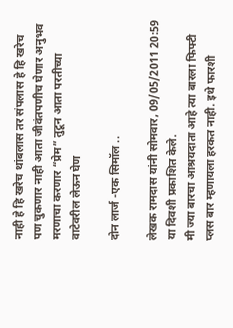नाही हे हि खरेच थांबलास तर संपलास हे हि खरेच पण चुकणार नाही आता जीवंतपणीच घेणार अनुभव मरणाचा करणार “प्रेम” तुटून आता परतीच्या वाटेवरील लेऊन घेण

दोन लार्ज -एक सिमॉल ..

लेखक रामदास यांनी सोमवार, 09/05/2011 20:59 या दिवशी प्रकाशित केले.
मी ज्या बारचा आश्रयदाता आहे त्या बारला फिफ्टी प्लस बार म्हणायला हरकत नाही. इथे फारशी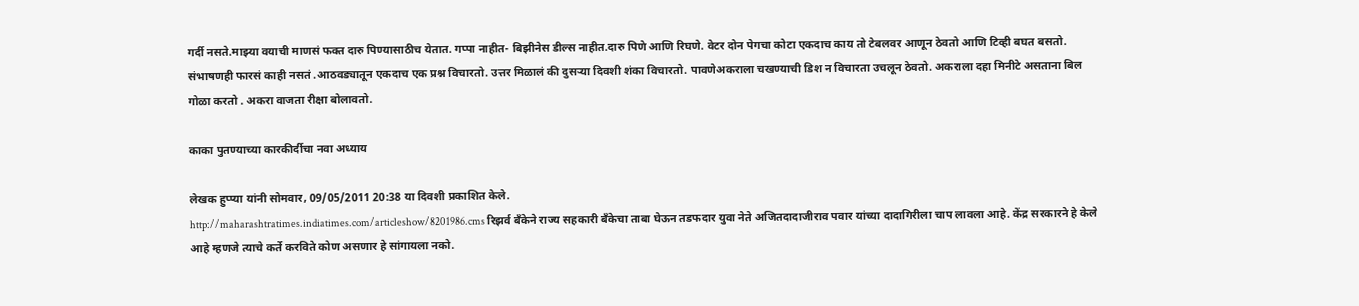गर्दी नसते.माझ्या वयाची माणसं फक्त दारु पिण्यासाठीच येतात. गप्पा नाहीत- बिझीनेस डील्स नाहीत.दारु पिणे आणि रिघणे. वेटर दोन पेगचा कोटा एकदाच काय तो टेबलवर आणून ठेवतो आणि टिव्ही बघत बसतो. संभाषणही फारसं काही नसतं .आठवड्यातून एकदाच एक प्रश्न विचारतो. उत्तर मिळालं की दुसर्‍या दिवशी शंका विचारतो. पावणेअकराला चखण्याची डिश न विचारता उचलून ठेवतो. अकराला दहा मिनीटे असताना बिल गोळा करतो . अकरा वाजता रीक्षा बोलावतो.

काका पुतण्याच्या कारकीर्दीचा नवा अध्याय

लेखक हुप्प्या यांनी सोमवार, 09/05/2011 20:38 या दिवशी प्रकाशित केले.
http://maharashtratimes.indiatimes.com/articleshow/8201986.cms रिझर्व बँकेने राज्य सहकारी बँकेचा ताबा घेऊन तडफदार युवा नेते अजितदादाजीराव पवार यांच्या दादागिरीला चाप लावला आहे. केंद्र सरकारने हे केले आहे म्हणजे त्याचे कर्ते करविते कोण असणार हे सांगायला नको.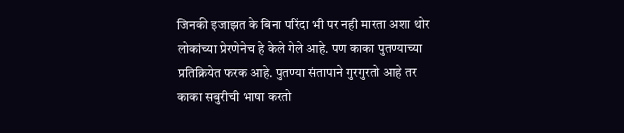जिनकी इजाझत के बिना परिंदा भी पर नही मारता अशा थोर लोकांच्या प्रेरणेनेच हे केले गेले आहे. पण काका पुतण्याच्या प्रतिक्रियेत फरक आहे. पुतण्या संतापाने गुरगुरतो आहे तर काका सबुरीची भाषा करतो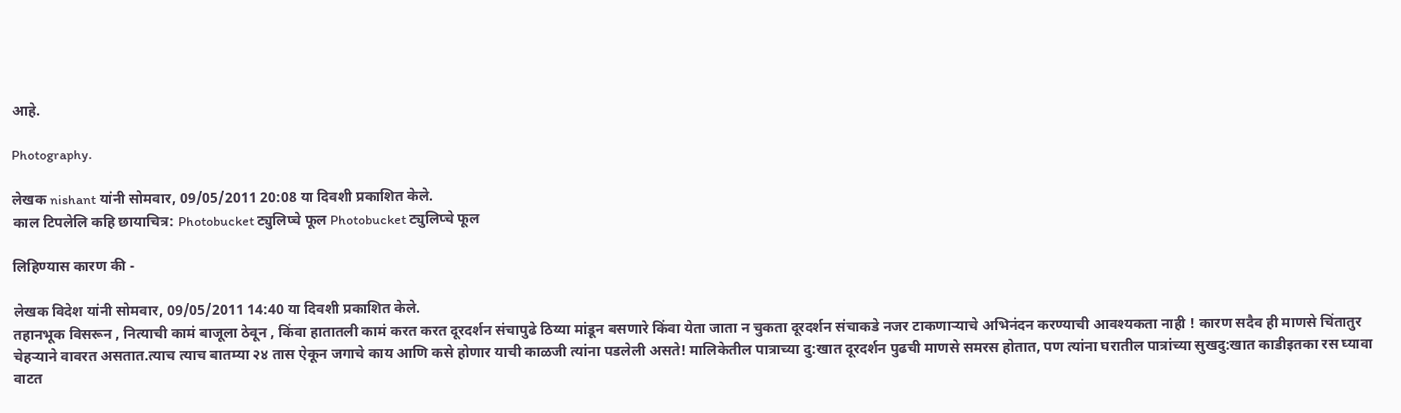आहे.

Photography.

लेखक nishant यांनी सोमवार, 09/05/2011 20:08 या दिवशी प्रकाशित केले.
काल टिपलेलि कहि छायाचित्र: Photobucket ट्युलिप्चे फूल Photobucket ट्युलिप्चे फूल

लिहिण्यास कारण की -

लेखक विदेश यांनी सोमवार, 09/05/2011 14:40 या दिवशी प्रकाशित केले.
तहानभूक विसरून , नित्याची कामं बाजूला ठेवून , किंवा हातातली कामं करत करत दूरदर्शन संचापुढे ठिय्या मांडून बसणारे किंवा येता जाता न चुकता दूरदर्शन संचाकडे नजर टाकणाऱ्याचे अभिनंदन करण्याची आवश्यकता नाही ! कारण सदैव ही माणसे चिंतातुर चेहऱ्याने वावरत असतात.त्याच त्याच बातम्या २४ तास ऐकून जगाचे काय आणि कसे होणार याची काळजी त्यांना पडलेली असते! मालिकेतील पात्राच्या दु:खात दूरदर्शन पुढची माणसे समरस होतात, पण त्यांना घरातील पात्रांच्या सुखदु:खात काडीइतका रस घ्यावा वाटत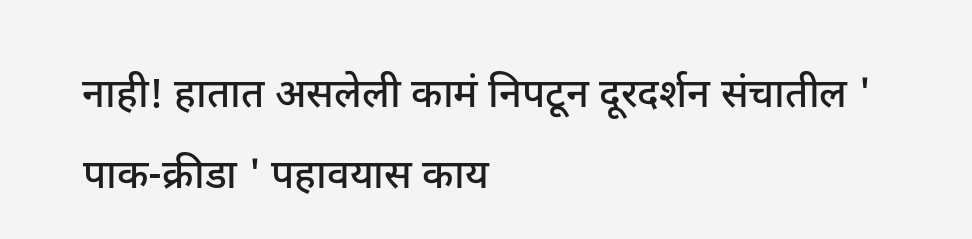नाही! हातात असलेली कामं निपटून दूरदर्शन संचातील ' पाक-क्रीडा ' पहावयास काय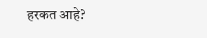हरकत आहे?